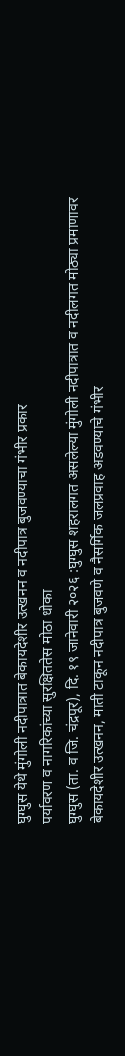घुग्घुस येथे मुंगोली नदीपात्रात बेकायदेशीर उत्खनन व नदीपात्र बुजवण्याचा गंभीर प्रकार
पर्यावरण व नागरिकांच्या सुरक्षिततेस मोठा धोका
घुग्घुस (ता. व जि. चंद्रपूर), दि. १९ जानेवारी २०२६ :घुग्घुस शहरालगत असलेल्या मुंगोली नदीपात्रात व नदीलगत मोठ्या प्रमाणावर बेकायदेशीर उत्खनन, माती टाकून नदीपात्र बुजवणे व नैसर्गिक जलप्रवाह अडवण्याचे गंभीर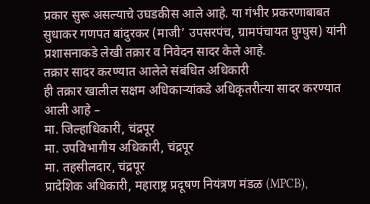प्रकार सुरू असल्याचे उघडकीस आले आहे. या गंभीर प्रकरणाबाबत सुधाकर गणपत बांदुरकर (माजी’ उपसरपंच, ग्रामपंचायत घुग्घुस) यांनी प्रशासनाकडे लेखी तक्रार व निवेदन सादर केले आहे.
तक्रार सादर करण्यात आलेले संबंधित अधिकारी
ही तक्रार खालील सक्षम अधिकाऱ्यांकडे अधिकृतरीत्या सादर करण्यात आली आहे –
मा. जिल्हाधिकारी, चंद्रपूर
मा. उपविभागीय अधिकारी, चंद्रपूर
मा. तहसीलदार, चंद्रपूर
प्रादेशिक अधिकारी, महाराष्ट्र प्रदूषण नियंत्रण मंडळ (MPCB),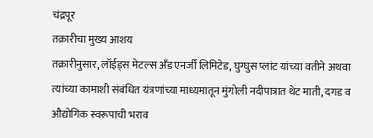चंद्रपूर
तक्रारीचा मुख्य आशय
तक्रारीनुसार, लॉईड्स मेटल्स अँड एनर्जी लिमिटेड, घुग्घुस प्लांट यांच्या वतीने अथवा त्यांच्या कामाशी संबंधित यंत्रणांच्या माध्यमातून मुंगोली नदीपात्रात थेट माती, दगड व औद्योगिक स्वरूपाची भराव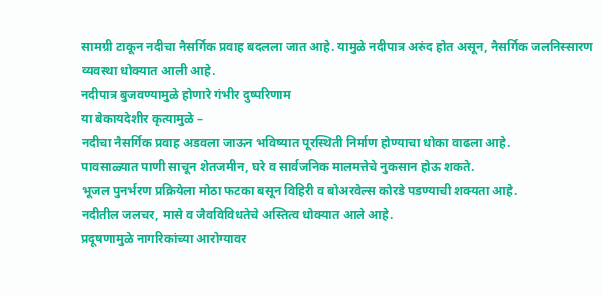सामग्री टाकून नदीचा नैसर्गिक प्रवाह बदलला जात आहे. यामुळे नदीपात्र अरुंद होत असून, नैसर्गिक जलनिस्सारण व्यवस्था धोक्यात आली आहे.
नदीपात्र बुजवण्यामुळे होणारे गंभीर दुष्परिणाम
या बेकायदेशीर कृत्यामुळे –
नदीचा नैसर्गिक प्रवाह अडवला जाऊन भविष्यात पूरस्थिती निर्माण होण्याचा धोका वाढला आहे.
पावसाळ्यात पाणी साचून शेतजमीन, घरे व सार्वजनिक मालमत्तेचे नुकसान होऊ शकते.
भूजल पुनर्भरण प्रक्रियेला मोठा फटका बसून विहिरी व बोअरवेल्स कोरडे पडण्याची शक्यता आहे.
नदीतील जलचर, मासे व जैवविविधतेचे अस्तित्व धोक्यात आले आहे.
प्रदूषणामुळे नागरिकांच्या आरोग्यावर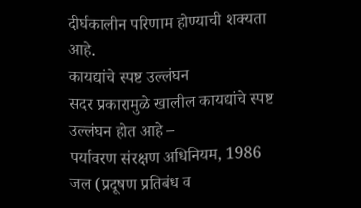दीर्घकालीन परिणाम होण्याची शक्यता आहे.
कायद्यांचे स्पष्ट उल्लंघन
सदर प्रकारामुळे खालील कायद्यांचे स्पष्ट उल्लंघन होत आहे –
पर्यावरण संरक्षण अधिनियम, 1986
जल (प्रदूषण प्रतिबंध व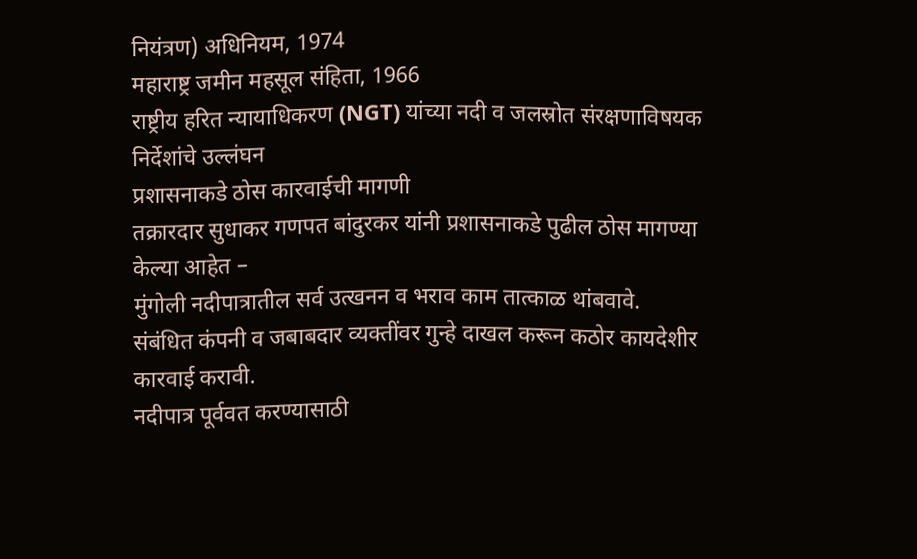नियंत्रण) अधिनियम, 1974
महाराष्ट्र जमीन महसूल संहिता, 1966
राष्ट्रीय हरित न्यायाधिकरण (NGT) यांच्या नदी व जलस्रोत संरक्षणाविषयक निर्देशांचे उल्लंघन
प्रशासनाकडे ठोस कारवाईची मागणी
तक्रारदार सुधाकर गणपत बांदुरकर यांनी प्रशासनाकडे पुढील ठोस मागण्या केल्या आहेत –
मुंगोली नदीपात्रातील सर्व उत्खनन व भराव काम तात्काळ थांबवावे.
संबंधित कंपनी व जबाबदार व्यक्तींवर गुन्हे दाखल करून कठोर कायदेशीर कारवाई करावी.
नदीपात्र पूर्ववत करण्यासाठी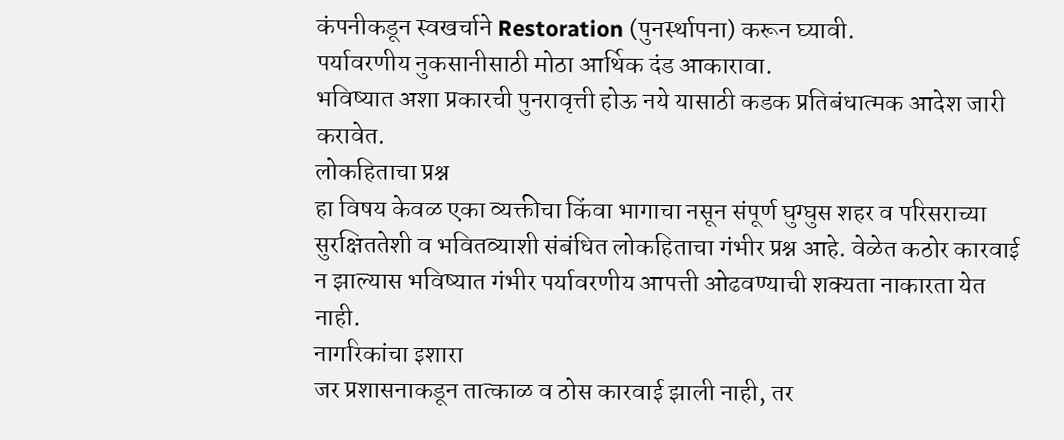कंपनीकडून स्वखर्चाने Restoration (पुनर्स्थापना) करून घ्यावी.
पर्यावरणीय नुकसानीसाठी मोठा आर्थिक दंड आकारावा.
भविष्यात अशा प्रकारची पुनरावृत्ती होऊ नये यासाठी कडक प्रतिबंधात्मक आदेश जारी करावेत.
लोकहिताचा प्रश्न
हा विषय केवळ एका व्यक्तीचा किंवा भागाचा नसून संपूर्ण घुग्घुस शहर व परिसराच्या सुरक्षिततेशी व भवितव्याशी संबंधित लोकहिताचा गंभीर प्रश्न आहे. वेळेत कठोर कारवाई न झाल्यास भविष्यात गंभीर पर्यावरणीय आपत्ती ओढवण्याची शक्यता नाकारता येत नाही.
नागरिकांचा इशारा
जर प्रशासनाकडून तात्काळ व ठोस कारवाई झाली नाही, तर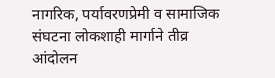नागरिक, पर्यावरणप्रेमी व सामाजिक संघटना लोकशाही मार्गाने तीव्र आंदोलन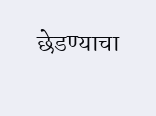छेडण्याचा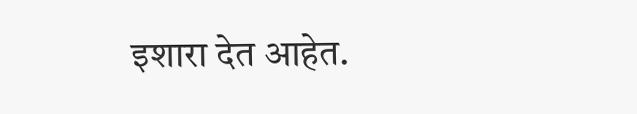इशारा देत आहेत.